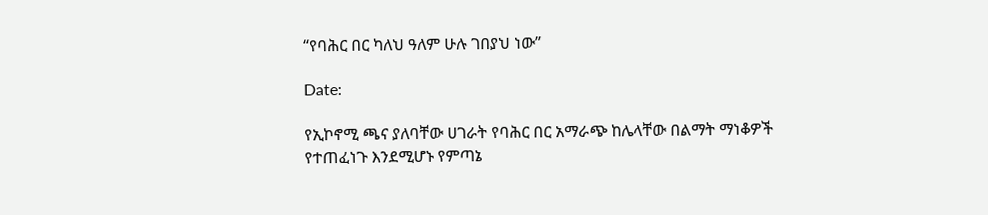“የባሕር በር ካለህ ዓለም ሁሉ ገበያህ ነው”

Date:

የኢኮኖሚ ጫና ያለባቸው ሀገራት የባሕር በር አማራጭ ከሌላቸው በልማት ማነቆዎች የተጠፈነጉ እንደሚሆኑ የምጣኔ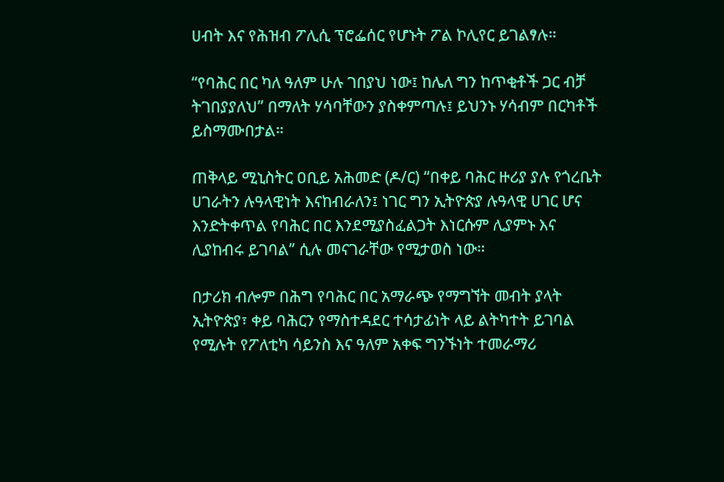ሀብት እና የሕዝብ ፖሊሲ ፕሮፌሰር የሆኑት ፖል ኮሊየር ይገልፃሉ።

“የባሕር በር ካለ ዓለም ሁሉ ገበያህ ነው፤ ከሌለ ግን ከጥቂቶች ጋር ብቻ ትገበያያለህ” በማለት ሃሳባቸውን ያስቀምጣሉ፤ ይህንኑ ሃሳብም በርካቶች ይስማሙበታል።

ጠቅላይ ሚኒስትር ዐቢይ አሕመድ (ዶ/ር) “በቀይ ባሕር ዙሪያ ያሉ የጎረቤት ሀገራትን ሉዓላዊነት እናከብራለን፤ ነገር ግን ኢትዮጵያ ሉዓላዊ ሀገር ሆና እንድትቀጥል የባሕር በር እንደሚያስፈልጋት እነርሱም ሊያምኑ እና ሊያከብሩ ይገባል” ሲሉ መናገራቸው የሚታወስ ነው።

በታሪክ ብሎም በሕግ የባሕር በር አማራጭ የማግኘት መብት ያላት ኢትዮጵያ፣ ቀይ ባሕርን የማስተዳደር ተሳታፊነት ላይ ልትካተት ይገባል የሚሉት የፖለቲካ ሳይንስ እና ዓለም አቀፍ ግንኙነት ተመራማሪ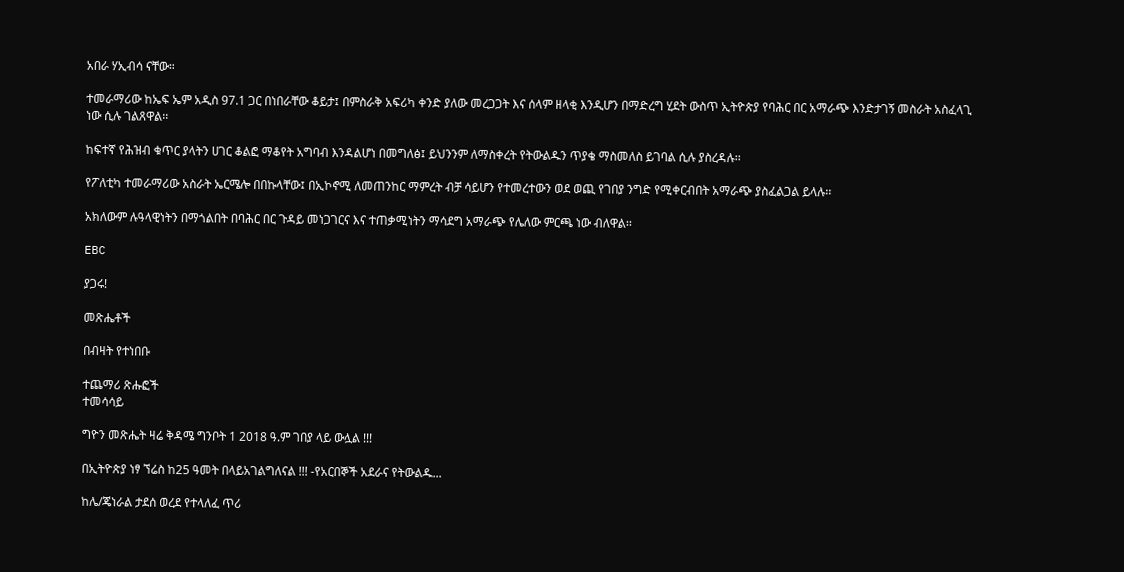አበራ ሃኢብሳ ናቸው።

ተመራማሪው ከኤፍ ኤም አዲስ 97.1 ጋር በነበራቸው ቆይታ፤ በምስራቅ አፍሪካ ቀንድ ያለው መረጋጋት እና ሰላም ዘላቂ እንዲሆን በማድረግ ሂደት ውስጥ ኢትዮጵያ የባሕር በር አማራጭ እንድታገኝ መስራት አስፈላጊ ነው ሲሉ ገልጸዋል፡፡

ከፍተኛ የሕዝብ ቁጥር ያላትን ሀገር ቆልፎ ማቆየት አግባብ እንዳልሆነ በመግለፅ፤ ይህንንም ለማስቀረት የትውልዱን ጥያቄ ማስመለስ ይገባል ሲሉ ያስረዳሉ፡፡

የፖለቲካ ተመራማሪው አስራት ኤርሜሎ በበኩላቸው፤ በኢኮኖሚ ለመጠንከር ማምረት ብቻ ሳይሆን የተመረተውን ወደ ወጪ የገበያ ንግድ የሚቀርብበት አማራጭ ያስፈልጋል ይላሉ፡፡

አክለውም ሉዓላዊነትን በማጎልበት በባሕር በር ጉዳይ መነጋገርና እና ተጠቃሚነትን ማሳደግ አማራጭ የሌለው ምርጫ ነው ብለዋል፡፡

EBC

ያጋሩ!

መጽሔቶች

በብዛት የተነበቡ

ተጨማሪ ጽሑፎች
ተመሳሳይ

ግዮን መጽሔት ዛሬ ቅዳሜ ግንቦት 1 2018 ዓ.ም ገበያ ላይ ውሏል !!!

በኢትዮጵያ ነፃ ኘሬስ ከ25 ዓመት በላይአገልግለናል !!! -የአርበኞች አደራና የትውልዱ...

ከሌ/ጄነራል ታደሰ ወረደ የተላለፈ ጥሪ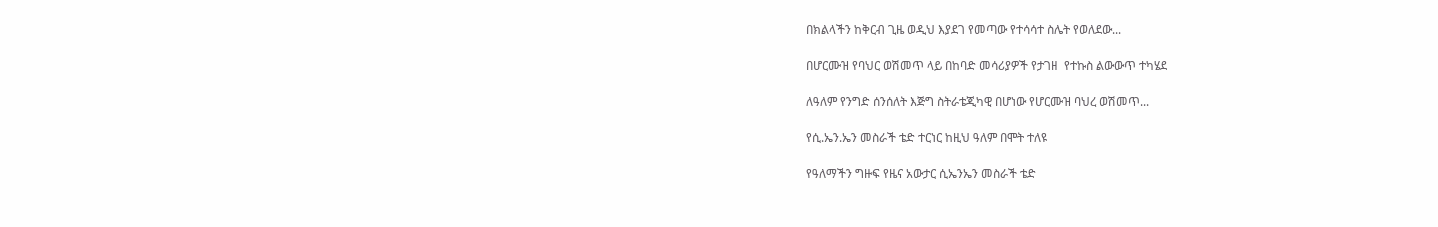በክልላችን ከቅርብ ጊዜ ወዲህ እያደገ የመጣው የተሳሳተ ስሌት የወለደው...

በሆርሙዝ የባህር ወሽመጥ ላይ በከባድ መሳሪያዎች የታገዘ  የተኩስ ልውውጥ ተካሄደ

ለዓለም የንግድ ሰንሰለት እጅግ ስትራቴጂካዊ በሆነው የሆርሙዝ ባህረ ወሽመጥ...

የሲ.ኤን.ኤን መስራች ቴድ ተርነር ከዚህ ዓለም በሞት ተለዩ

የዓለማችን ግዙፍ የዜና አውታር ሲኤንኤን መስራች ቴድ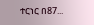ተርነር በ87...